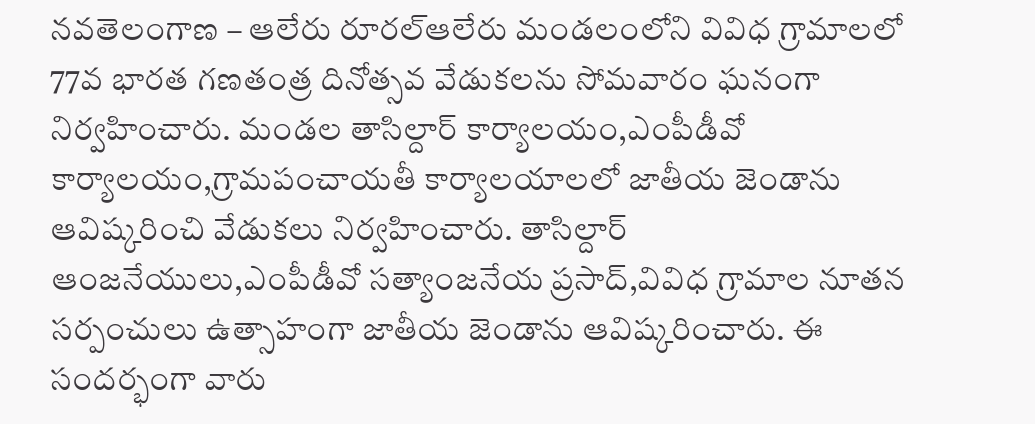నవతెలంగాణ – ఆలేరు రూరల్ఆలేరు మండలంలోని వివిధ గ్రామాలలో 77వ భారత గణతంత్ర దినోత్సవ వేడుకలను సోమవారం ఘనంగా నిర్వహించారు. మండల తాసిల్దార్ కార్యాలయం,ఎంపీడీవో కార్యాలయం,గ్రామపంచాయతీ కార్యాలయాలలో జాతీయ జెండాను ఆవిష్కరించి వేడుకలు నిర్వహించారు. తాసిల్దార్ ఆంజనేయులు,ఎంపీడీవో సత్యాంజనేయ ప్రసాద్,వివిధ గ్రామాల నూతన సర్పంచులు ఉత్సాహంగా జాతీయ జెండాను ఆవిష్కరించారు. ఈ సందర్భంగా వారు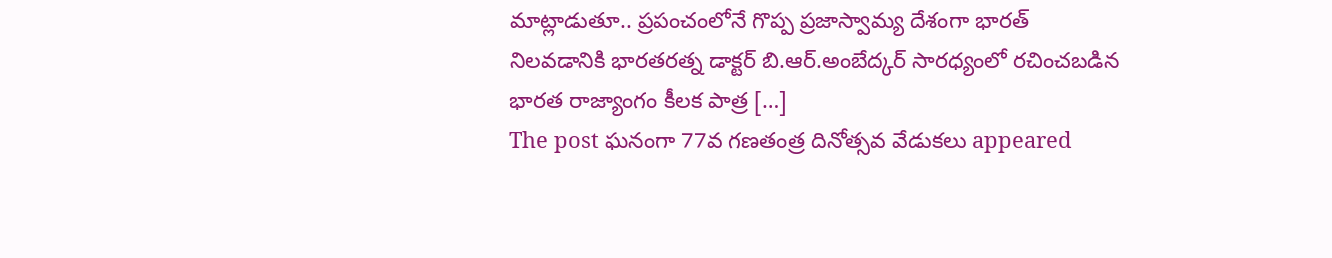మాట్లాడుతూ.. ప్రపంచంలోనే గొప్ప ప్రజాస్వామ్య దేశంగా భారత్ నిలవడానికి భారతరత్న డాక్టర్ బి.ఆర్.అంబేద్కర్ సారధ్యంలో రచించబడిన భారత రాజ్యాంగం కీలక పాత్ర […]
The post ఘనంగా 77వ గణతంత్ర దినోత్సవ వేడుకలు appeared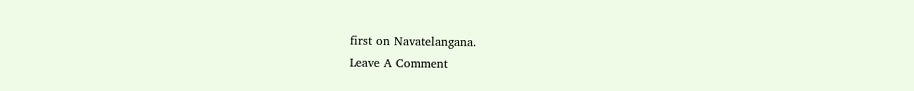first on Navatelangana.
Leave A Comment